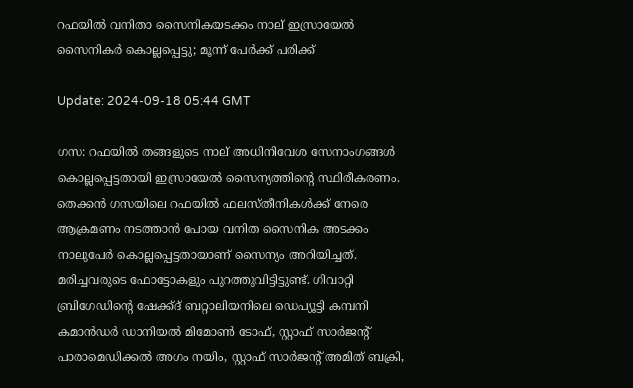റഫയില്‍ വനിതാ സൈനികയടക്കം നാല് ഇസ്രായേല്‍ സൈനികര്‍ കൊല്ലപ്പെട്ടു; മൂന്ന് പേര്‍ക്ക് പരിക്ക്

Update: 2024-09-18 05:44 GMT

ഗസ: റഫയില്‍ തങ്ങളുടെ നാല് അധിനിവേശ സേനാംഗങ്ങള്‍ കൊല്ലപ്പെട്ടതായി ഇസ്രായേല്‍ സൈന്യത്തിന്റെ സ്ഥിരീകരണം. തെക്കന്‍ ഗസയിലെ റഫയില്‍ ഫലസ്തീനികള്‍ക്ക് നേരെ ആക്രമണം നടത്താന്‍ പോയ വനിത സൈനിക അടക്കം നാലുപേര്‍ കൊല്ലപ്പെട്ടതായാണ് സൈന്യം അറിയിച്ചത്. മരിച്ചവരുടെ ഫോട്ടോകളും പുറത്തുവിട്ടിട്ടുണ്ട്. ഗിവാറ്റി ബ്രിഗേഡിന്റെ ഷേക്ക്ദ് ബറ്റാലിയനിലെ ഡെപ്യൂട്ടി കമ്പനി കമാന്‍ഡര്‍ ഡാനിയല്‍ മിമോണ്‍ ടോഫ്, സ്റ്റാഫ് സാര്‍ജന്റ് പാരാമെഡിക്കല്‍ അഗം നയിം, സ്റ്റാഫ് സാര്‍ജന്റ് അമിത് ബക്രി,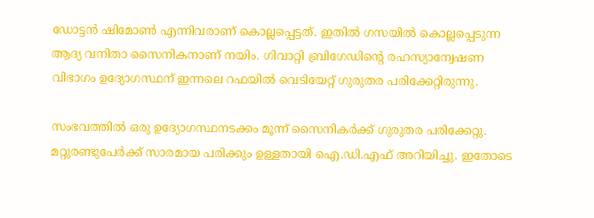ഡോട്ടന്‍ ഷിമോണ്‍ എന്നിവരാണ് കൊല്ലപ്പെട്ടത്. ഇതില്‍ ഗസയില്‍ കൊല്ലപ്പെടുന്ന ആദ്യ വനിതാ സൈനികനാണ് നയിം. ഗിവാറ്റി ബ്രിഗേഡിന്റെ രഹസ്യാന്വേഷണ വിഭാഗം ഉദ്യോഗസ്ഥന് ഇന്നലെ റഫയില്‍ വെടിയേറ്റ് ഗുരുതര പരിക്കേറ്റിരുന്നു.

സംഭവത്തില്‍ ഒരു ഉദ്യോഗസ്ഥനടക്കം മൂന്ന് സൈനികര്‍ക്ക് ഗുരുതര പരിക്കേറ്റു. മറ്റുരണ്ടുപേര്‍ക്ക് സാരമായ പരിക്കും ഉള്ളതായി ഐ.ഡി.എഫ് അറിയിച്ചു. ഇതോടെ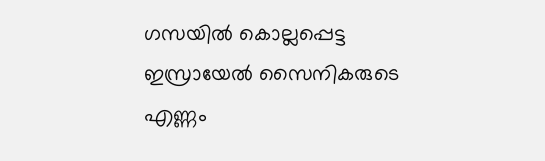ഗസയില്‍ കൊല്ലപ്പെട്ട ഇസ്രായേല്‍ സൈനികരുടെ എണ്ണം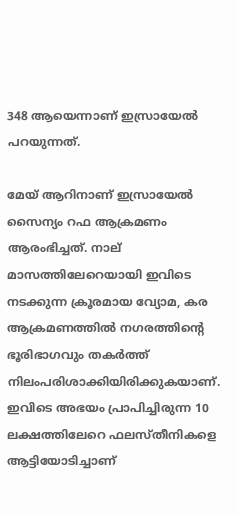348 ആയെന്നാണ് ഇസ്രായേല്‍ പറയുന്നത്.

മേയ് ആറിനാണ് ഇസ്രായേല്‍ സൈന്യം റഫ ആക്രമണം ആരംഭിച്ചത്. നാല് മാസത്തിലേറെയായി ഇവിടെ നടക്കുന്ന ക്രൂരമായ വ്യോമ, കര ആക്രമണത്തില്‍ നഗരത്തിന്റെ ഭൂരിഭാഗവും തകര്‍ത്ത് നിലംപരിശാക്കിയിരിക്കുകയാണ്. ഇവിടെ അഭയം പ്രാപിച്ചിരുന്ന 10 ലക്ഷത്തിലേറെ ഫലസ്തീനികളെ ആട്ടിയോടിച്ചാണ്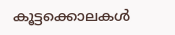കൂട്ടക്കൊലകള്‍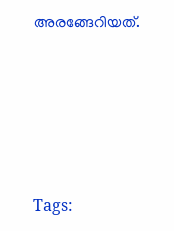അരങ്ങേറിയത്.





Tags: